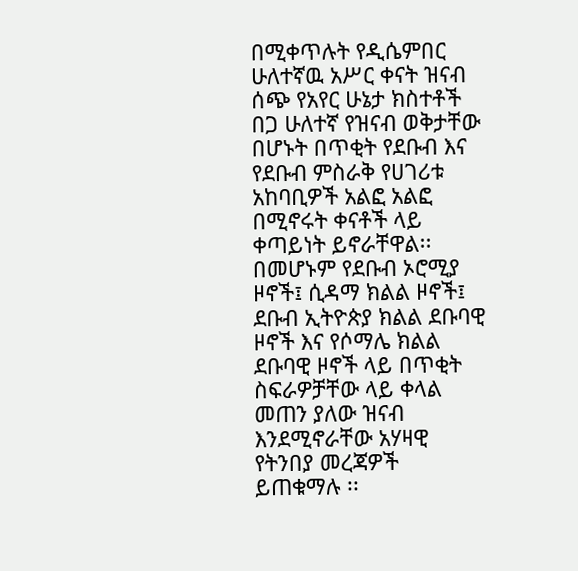በሚቀጥሉት የዲሴምበር ሁለተኛዉ አሥር ቀናት ዝናብ ሰጭ የአየር ሁኔታ ክስተቶች በጋ ሁለተኛ የዝናብ ወቅታቸው በሆኑት በጥቂት የደቡብ እና የደቡብ ምስራቅ የሀገሪቱ አከባቢዎች አልፎ አልፎ በሚኖሩት ቀናቶች ላይ ቀጣይነት ይኖራቸዋል፡፡ በመሆኑም የደቡብ ኦሮሚያ ዞኖች፤ ሲዳማ ክልል ዞኖች፤ ደቡብ ኢትዮጵያ ክልል ደቡባዊ ዞኖች እና የሶማሌ ክልል ደቡባዊ ዞኖች ላይ በጥቂት ስፍራዎቻቸው ላይ ቀላል መጠን ያለው ዝናብ እንደሚኖራቸው አሃዛዊ የትንበያ መረጃዎች ይጠቁማሉ ፡፡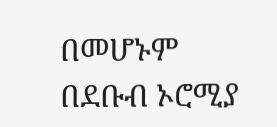በመሆኑም በደቡብ ኦሮሚያ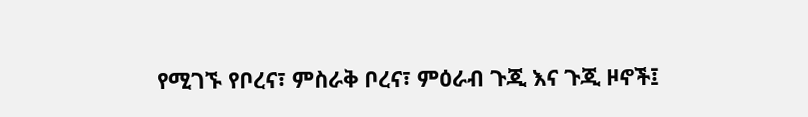የሚገኙ የቦረና፣ ምስራቅ ቦረና፣ ምዕራብ ጉጂ እና ጉጂ ዞኖች፤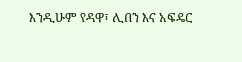እንዲሁም የዳዋ፣ ሊበን እና አፍዴር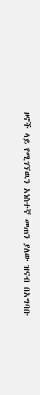ዞኖች ላይ የሚገኘዉን አነስተኛ መጠን ያለው ዝናብ በአግባቡ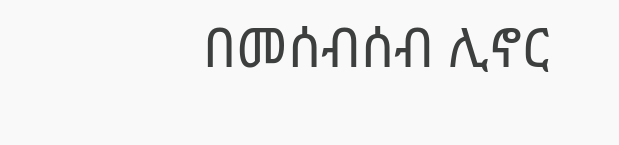በመሰብሰብ ሊኖር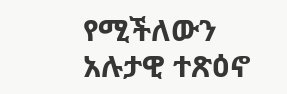የሚችለውን አሉታዊ ተጽዕኖ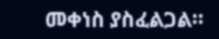መቀነስ ያስፈልጋል፡፡